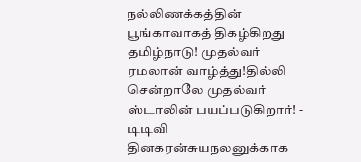நல்லிணக்கத்தின் பூங்காவாகத் திகழ்கிறது தமிழ்நாடு! முதல்வர் ரமலான் வாழ்த்து!தில்லி சென்றாலே முதல்வர் ஸ்டாலின் பயப்படுகிறார்! - டிடிவி தினகரன்சுயநலனுக்காக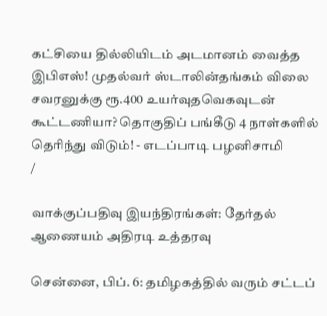கட்சியை தில்லியிடம் அடமானம் வைத்த இபிஎஸ்! முதல்வர் ஸ்டாலின்தங்கம் விலை சவரனுக்கு ரூ.400 உயர்வுதவெகவுடன் கூட்டணியா? தொகுதிப் பங்கீடு 4 நாள்களில் தெரிந்து விடும்! - எடப்பாடி பழனிசாமி
/

வாக்குப்பதிவு இயந்திரங்கள்: தேர்தல் ஆணையம் அதிரடி உத்தரவு

சென்னை, பிப். 6: தமிழகத்தில் வரும் சட்டப்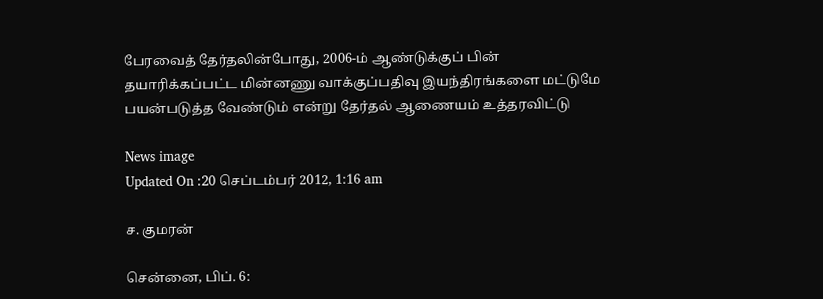பேரவைத் தேர்தலின்போது, 2006-ம் ஆண்டுக்குப் பின் தயாரிக்கப்பட்ட மின்னணு வாக்குப்பதிவு இயந்திரங்களை மட்டுமே பயன்படுத்த வேண்டும் என்று தேர்தல் ஆணையம் உத்தரவிட்டு

News image
Updated On :20 செப்டம்பர் 2012, 1:16 am

ச. குமரன்

சென்னை, பிப். 6: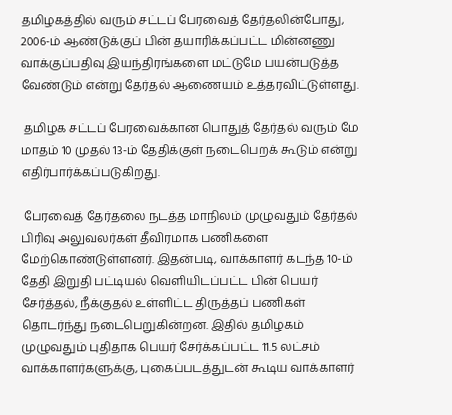தமிழகத்தில் வரும் சட்டப் பேரவைத் தேர்தலின்போது, 2006-ம் ஆண்டுக்குப் பின் தயாரிக்கப்பட்ட மின்னணு வாக்குப்பதிவு இயந்திரங்களை மட்டுமே பயன்படுத்த வேண்டும் என்று தேர்தல் ஆணையம் உத்தரவிட்டுள்ளது.

 தமிழக சட்டப் பேரவைக்கான பொதுத் தேர்தல் வரும் மே மாதம் 10 முதல் 13-ம் தேதிக்குள் நடைபெறக் கூடும் என்று எதிர்பார்க்கப்படுகிறது.

 பேரவைத் தேர்தலை நடத்த மாநிலம் முழுவதும் தேர்தல் பிரிவு அலுவலர்கள் தீவிரமாக பணிகளை மேற்கொண்டுள்ளனர். இதன்படி, வாக்காளர் கடந்த 10-ம் தேதி இறுதி பட்டியல் வெளியிடப்பட்ட பின் பெயர் சேர்த்தல், நீக்குதல் உள்ளிட்ட திருத்தப் பணிகள் தொடர்ந்து நடைபெறுகின்றன. இதில் தமிழகம் முழுவதும் புதிதாக பெயர் சேர்க்கப்பட்ட 11.5 லட்சம் வாக்காளர்களுக்கு, புகைப்படத்துடன் கூடிய வாக்காளர்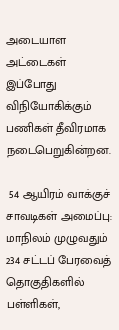அடையாள அட்டைகள் இப்போது விநியோகிக்கும் பணிகள் தீவிரமாக நடைபெறுகின்றன.

 54 ஆயிரம் வாக்குச் சாவடிகள் அமைப்பு: மாநிலம் முழுவதும் 234 சட்டப் பேரவைத் தொகுதிகளில் பள்ளிகள்,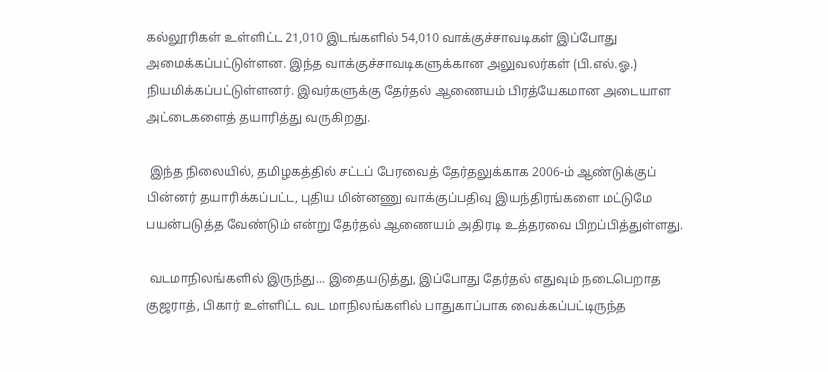கல்லூரிகள் உள்ளிட்ட 21,010 இடங்களில் 54,010 வாக்குச்சாவடிகள் இப்போது அமைக்கப்பட்டுள்ளன. இந்த வாக்குச்சாவடிகளுக்கான அலுவலர்கள் (பி.எல்.ஓ.) நியமிக்கப்பட்டுள்ளனர். இவர்களுக்கு தேர்தல் ஆணையம் பிரத்யேகமான அடையாள அட்டைகளைத் தயாரித்து வருகிறது.

 இந்த நிலையில், தமிழகத்தில் சட்டப் பேரவைத் தேர்தலுக்காக 2006-ம் ஆண்டுக்குப் பின்னர் தயாரிக்கப்பட்ட, புதிய மின்னணு வாக்குப்பதிவு இயந்திரங்களை மட்டுமே பயன்படுத்த வேண்டும் என்று தேர்தல் ஆணையம் அதிரடி உத்தரவை பிறப்பித்துள்ளது.

 வடமாநிலங்களில் இருந்து... இதையடுத்து, இப்போது தேர்தல் எதுவும் நடைபெறாத குஜராத், பிகார் உள்ளிட்ட வட மாநிலங்களில் பாதுகாப்பாக வைக்கப்பட்டிருந்த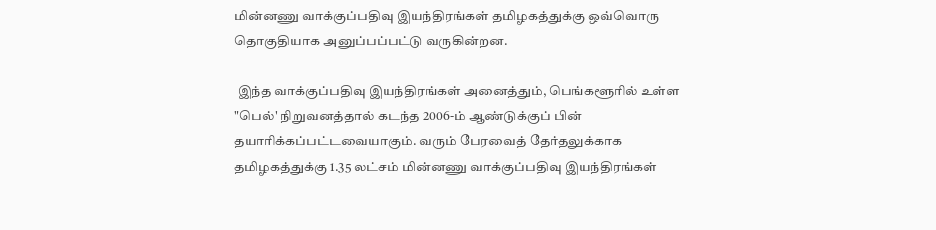மின்னணு வாக்குப்பதிவு இயந்திரங்கள் தமிழகத்துக்கு ஒவ்வொரு தொகுதியாக அனுப்பப்பட்டு வருகின்றன.

 இந்த வாக்குப்பதிவு இயந்திரங்கள் அனைத்தும், பெங்களூரில் உள்ள "பெல்' நிறுவனத்தால் கடந்த 2006-ம் ஆண்டுக்குப் பின் தயாரிக்கப்பட்டவையாகும். வரும் பேரவைத் தேர்தலுக்காக தமிழகத்துக்கு 1.35 லட்சம் மின்னணு வாக்குப்பதிவு இயந்திரங்கள்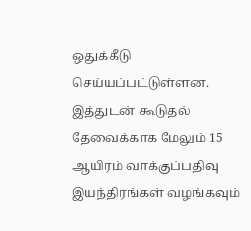ஒதுக்கீடு செய்யப்பட்டுள்ளன. இத்துடன் கூடுதல் தேவைக்காக மேலும் 15 ஆயிரம் வாக்குப்பதிவு இயந்திரங்கள் வழங்கவும்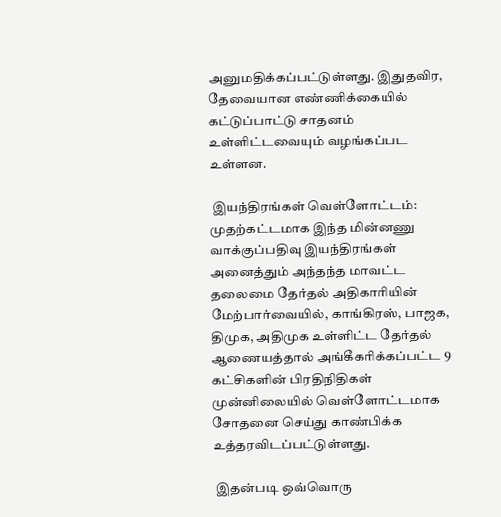அனுமதிக்கப்பட்டுள்ளது. இதுதவிர, தேவையான எண்ணிக்கையில் கட்டுப்பாட்டு சாதனம் உள்ளிட்டவையும் வழங்கப்பட உள்ளன.

 இயந்திரங்கள் வெள்ளோட்டம்: முதற்கட்டமாக இந்த மின்னணு வாக்குப்பதிவு இயந்திரங்கள் அனைத்தும் அந்தந்த மாவட்ட தலைமை தேர்தல் அதிகாரியின் மேற்பார்வையில், காங்கிரஸ், பாஜக, திமுக, அதிமுக உள்ளிட்ட தேர்தல் ஆணையத்தால் அங்கீகரிக்கப்பட்ட 9 கட்சிகளின் பிரதிநிதிகள் முன்னிலையில் வெள்ளோட்டமாக சோதனை செய்து காண்பிக்க உத்தரவிடப்பட்டுள்ளது.

 இதன்படி ஒவ்வொரு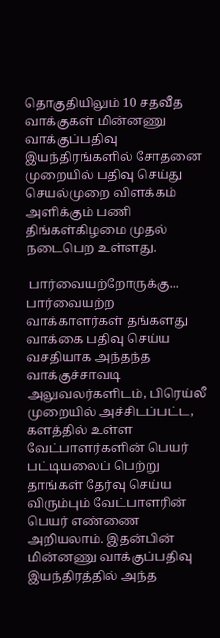தொகுதியிலும் 10 சதவீத வாக்குகள் மின்னணு வாக்குப்பதிவு இயந்திரங்களில் சோதனை முறையில் பதிவு செய்து செயல்முறை விளக்கம் அளிக்கும் பணி திங்கள்கிழமை முதல் நடைபெற உள்ளது.

 பார்வையற்றோருக்கு... பார்வையற்ற வாக்காளர்கள் தங்களது வாக்கை பதிவு செய்ய வசதியாக அந்தந்த வாக்குச்சாவடி அலுவலர்களிடம், பிரெய்லீ முறையில் அச்சிடப்பட்ட, களத்தில் உள்ள வேட்பாளர்களின் பெயர் பட்டியலைப் பெற்று தாங்கள் தேர்வு செய்ய விரும்பும் வேட்பாளரின் பெயர் எண்ணை அறியலாம். இதன்பின் மின்னணு வாக்குப்பதிவு இயந்திரத்தில் அந்த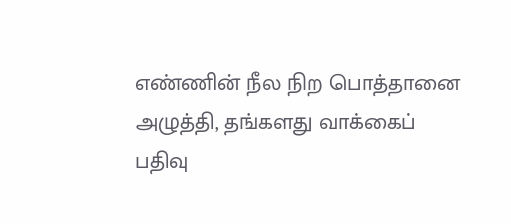எண்ணின் நீல நிற பொத்தானை அழுத்தி, தங்களது வாக்கைப் பதிவு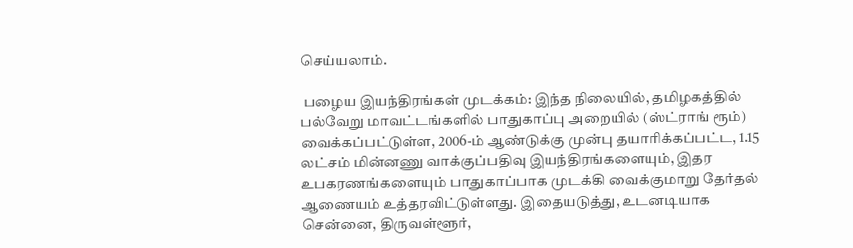செய்யலாம்.

 பழைய இயந்திரங்கள் முடக்கம்: இந்த நிலையில், தமிழகத்தில் பல்வேறு மாவட்டங்களில் பாதுகாப்பு அறையில் (ஸ்ட்ராங் ரூம்) வைக்கப்பட்டுள்ள, 2006-ம் ஆண்டுக்கு முன்பு தயாரிக்கப்பட்ட, 1.15 லட்சம் மின்னணு வாக்குப்பதிவு இயந்திரங்களையும், இதர உபகரணங்களையும் பாதுகாப்பாக முடக்கி வைக்குமாறு தேர்தல் ஆணையம் உத்தரவிட்டுள்ளது. இதையடுத்து, உடனடியாக சென்னை, திருவள்ளூர்,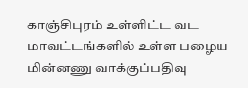காஞ்சிபுரம் உள்ளிட்ட வட மாவட்டங்களில் உள்ள பழைய மின்னணு வாக்குப்பதிவு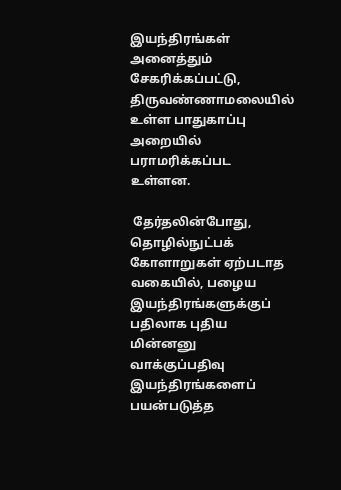இயந்திரங்கள் அனைத்தும் சேகரிக்கப்பட்டு, திருவண்ணாமலையில் உள்ள பாதுகாப்பு அறையில் பராமரிக்கப்பட உள்ளன.

 தேர்தலின்போது, தொழில்நுட்பக் கோளாறுகள் ஏற்படாத வகையில், பழைய இயந்திரங்களுக்குப் பதிலாக புதிய மின்னனு வாக்குப்பதிவு இயந்திரங்களைப் பயன்படுத்த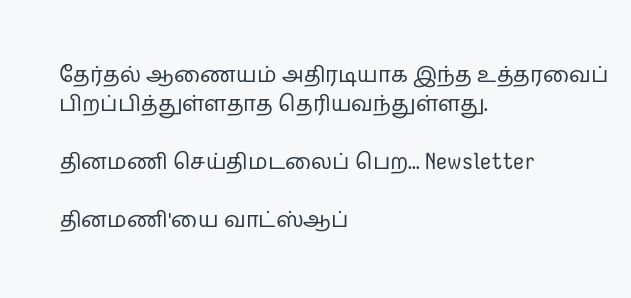தேர்தல் ஆணையம் அதிரடியாக இந்த உத்தரவைப் பிறப்பித்துள்ளதாத தெரியவந்துள்ளது.

தினமணி செய்திமடலைப் பெற... Newsletter

தினமணி'யை வாட்ஸ்ஆப்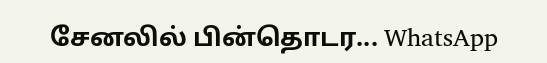சேனலில் பின்தொடர... WhatsApp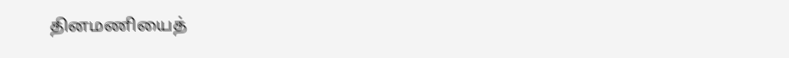தினமணியைத்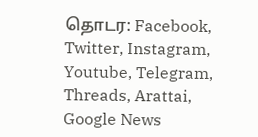தொடர: Facebook, Twitter, Instagram, Youtube, Telegram, Threads, Arattai, Google News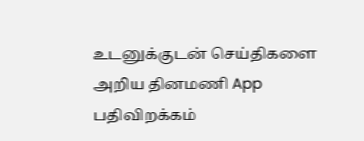உடனுக்குடன் செய்திகளை அறிய தினமணி App பதிவிறக்கம்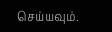செய்யவும்.